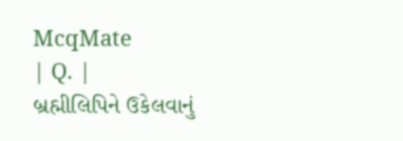McqMate
| Q. |
બ્રહ્મીલિપિને ઉકેલવાનું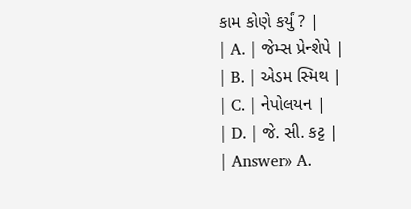કામ કોણે કર્યું ? |
| A. | જેમ્સ પ્રેન્શેપે |
| B. | એડમ સ્મિથ |
| C. | નેપોલયન |
| D. | જે. સી. કટ્ટ |
| Answer» A.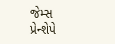જેમ્સ પ્રેન્શેપે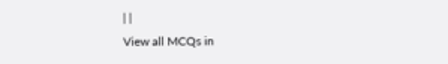| |
View all MCQs in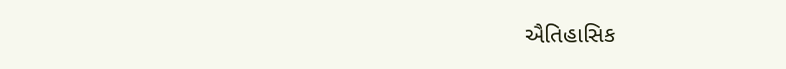ઐતિહાસિક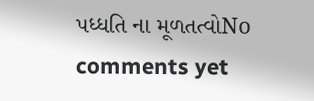પધ્ધતિ ના મૂળતત્વોNo comments yet